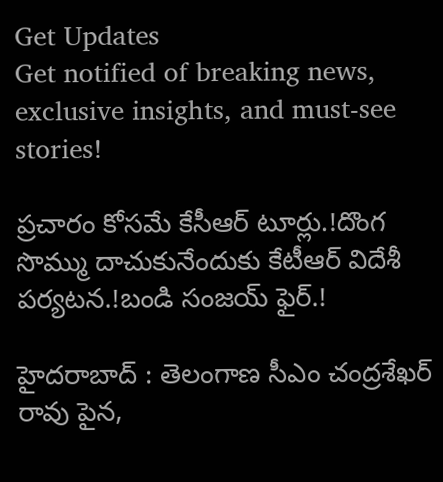Get Updates
Get notified of breaking news, exclusive insights, and must-see stories!

ప్రచారం కోసమే కేసీఆర్ టూర్లు.!దొంగ సొమ్ము దాచుకునేందుకు కేటీఆర్ విదేశీ పర్యటన.!బండి సంజయ్ ఫైర్.!

హైదరాబాద్ : తెలంగాణ సీఎం చంద్రశేఖర్ రావు పైన,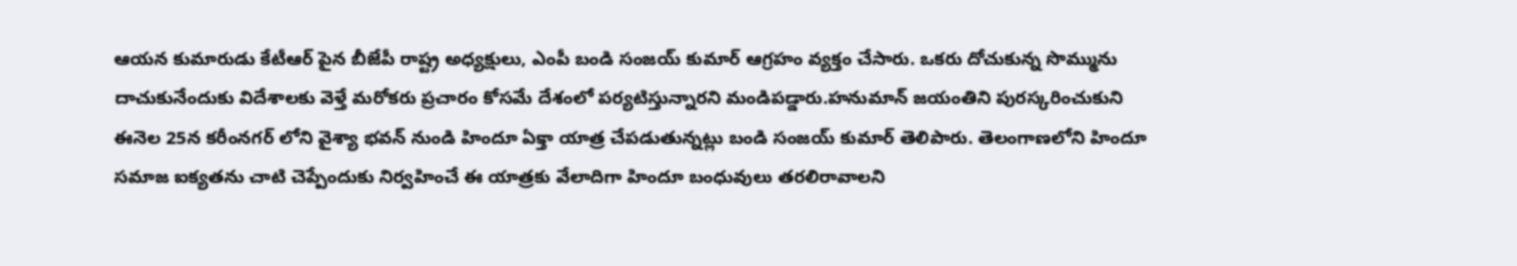ఆయన కుమారుడు కేటీఆర్ పైన బీజేపీ రాష్ట్ర అధ్యక్షులు, ఎంపీ బండి సంజయ్ కుమార్ ఆగ్రహం వ్యక్తం చేసారు. ఒకరు దోచుకున్న సొమ్మును దాచుకునేందుకు విదేశాలకు వెళ్తే మరోకరు ప్రచారం కోసమే దేశంలో పర్యటిస్తున్నారని మండిపడ్డారు.హనుమాన్ జయంతిని పురస్కరించుకుని ఈనెల 25న కరీంనగర్ లోని వైశ్యా భవన్ నుండి హిందూ ఏక్తా యాత్ర చేపడుతున్నట్లు బండి సంజయ్ కుమార్ తెలిపారు. తెలంగాణలోని హిందూ సమాజ ఐక్యతను చాటి చెప్పేందుకు నిర్వహించే ఈ యాత్రకు వేలాదిగా హిందూ బంధువులు తరలిరావాలని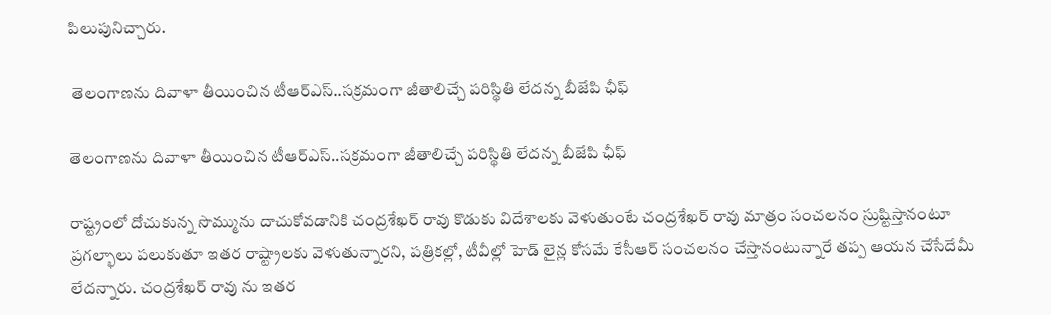పిలుపునిచ్చారు.

 తెలంగాణను దివాళా తీయించిన టీఆర్ఎస్..సక్రమంగా జీతాలిచ్చే పరిస్థితి లేదన్న బీజేపి ఛీఫ్

తెలంగాణను దివాళా తీయించిన టీఆర్ఎస్..సక్రమంగా జీతాలిచ్చే పరిస్థితి లేదన్న బీజేపి ఛీఫ్

రాష్ట్రంలో దోచుకున్న సొమ్మును దాచుకోవడానికి చంద్రశేఖర్ రావు కొడుకు విదేశాలకు వెళుతుంటే చంద్రశేఖర్ రావు మాత్రం సంచలనం స్రుష్టిస్తానంటూ ప్రగల్భాలు పలుకుతూ ఇతర రాష్ట్రాలకు వెళుతున్నారని, పత్రికల్లో, టీవీల్లో హెడ్ లైన్ల కోసమే కేసీఆర్ సంచలనం చేస్తానంటున్నారే తప్ప ఆయన చేసేదేమీ లేదన్నారు. చంద్రశేఖర్ రావు ను ఇతర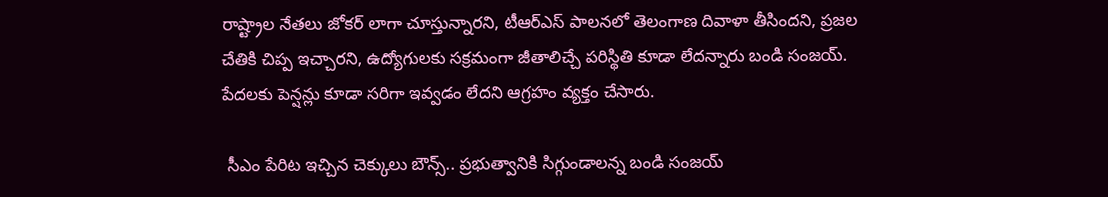రాష్ట్రాల నేతలు జోకర్ లాగా చూస్తున్నారని, టీఆర్ఎస్ పాలనలో తెలంగాణ దివాళా తీసిందని, ప్రజల చేతికి చిప్ప ఇచ్చారని, ఉద్యోగులకు సక్రమంగా జీతాలిచ్చే పరిస్థితి కూడా లేదన్నారు బండి సంజయ్. పేదలకు పెన్షన్లు కూడా సరిగా ఇవ్వడం లేదని ఆగ్రహం వ్యక్తం చేసారు.

 సీఎం పేరిట ఇచ్చిన చెక్కులు బౌన్స్.. ప్రభుత్వానికి సిగ్గుండాలన్న బండి సంజయ్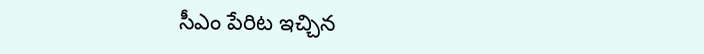సీఎం పేరిట ఇచ్చిన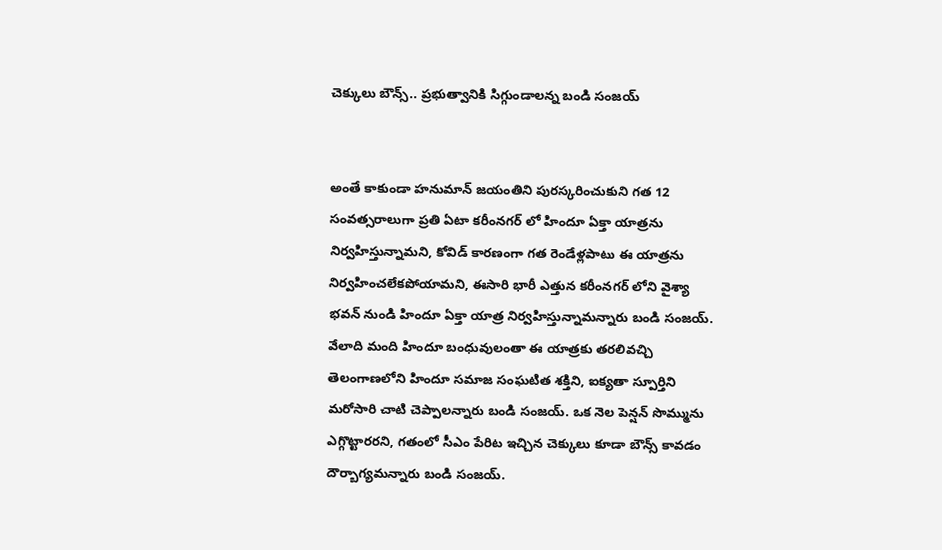చెక్కులు బౌన్స్.. ప్రభుత్వానికి సిగ్గుండాలన్న బండి సంజయ్


అంతే కాకుండా హనుమాన్ జయంతిని పురస్కరించుకుని గత 12 సంవత్సరాలుగా ప్రతి ఏటా కరీంనగర్ లో హిందూ ఏక్తా యాత్రను నిర్వహిస్తున్నామని, కోవిడ్ కారణంగా గత రెండేళ్లపాటు ఈ యాత్రను నిర్వహించలేకపోయామని, ఈసారి భారీ ఎత్తున కరీంనగర్ లోని వైశ్యా భవన్ నుండి హిందూ ఏక్తా యాత్ర నిర్వహిస్తున్నామన్నారు బండి సంజయ్. వేలాది మంది హిందూ బంధువులంతా ఈ యాత్రకు తరలివచ్చి తెలంగాణలోని హిందూ సమాజ సంఘటిత శక్తిని, ఐక్యతా స్పూర్తిని మరోసారి చాటి చెప్పాలన్నారు బండి సంజయ్. ఒక నెల పెన్షన్ సొమ్మును ఎగ్గొట్టారరని, గతంలో సీఎం పేరిట ఇచ్చిన చెక్కులు కూడా బౌన్స్ కావడం దౌర్బాగ్యమన్నారు బండి సంజయ్.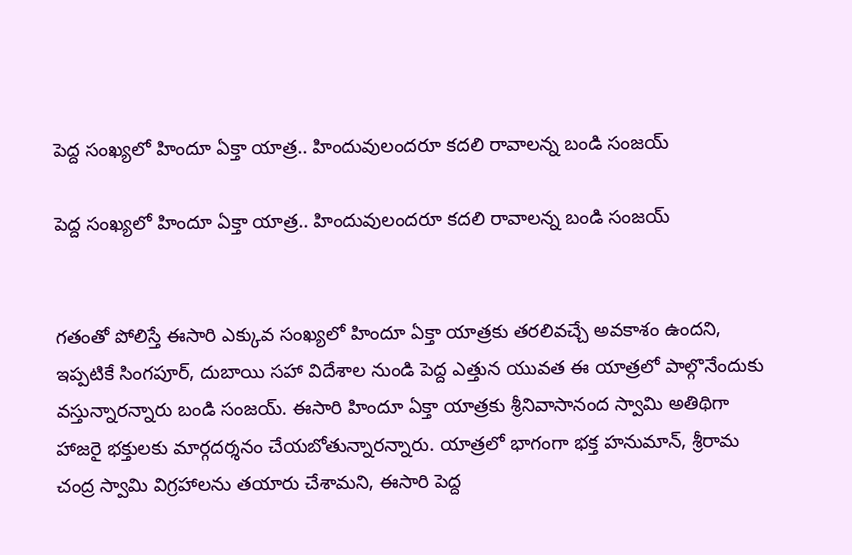పెద్ద సంఖ్యలో హిందూ ఏక్తా యాత్ర.. హిందువులందరూ కదలి రావాలన్న బండి సంజయ్

పెద్ద సంఖ్యలో హిందూ ఏక్తా యాత్ర.. హిందువులందరూ కదలి రావాలన్న బండి సంజయ్


గతంతో పోలిస్తే ఈసారి ఎక్కువ సంఖ్యలో హిందూ ఏక్తా యాత్రకు తరలివచ్చే అవకాశం ఉందని, ఇప్పటికే సింగపూర్, దుబాయి సహా విదేశాల నుండి పెద్ద ఎత్తున యువత ఈ యాత్రలో పాల్గొనేందుకు వస్తున్నారన్నారు బండి సంజయ్. ఈసారి హిందూ ఏక్తా యాత్రకు శ్రీనివాసానంద స్వామి అతిథిగా హాజరై భక్తులకు మార్గదర్శనం చేయబోతున్నారన్నారు. యాత్రలో భాగంగా భక్త హనుమాన్, శ్రీరామ చంద్ర స్వామి విగ్రహాలను తయారు చేశామని, ఈసారి పెద్ద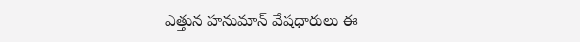ఎత్తున హనుమాన్ వేషధారులు ఈ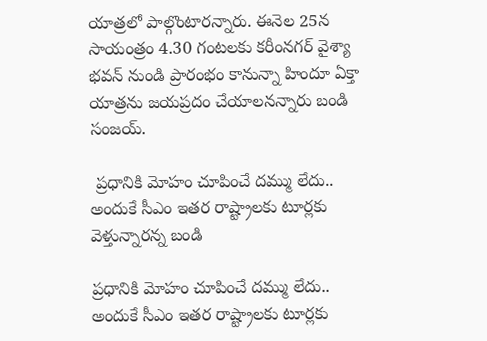యాత్రలో పాల్గొంటారన్నారు. ఈనెల 25న సాయంత్రం 4.30 గంటలకు కరీంనగర్ వైశ్యా భవన్ నుండి ప్రారంభం కానున్నా హిందూ ఏక్తా యాత్రను జయప్రదం చేయాలనన్నారు బండి సంజయ్.

 ప్రధానికి మోహం చూపించే దమ్ము లేదు.. అందుకే సీఎం ఇతర రాష్ట్రాలకు టూర్లకు వెళ్తున్నారన్న బండి

ప్రధానికి మోహం చూపించే దమ్ము లేదు.. అందుకే సీఎం ఇతర రాష్ట్రాలకు టూర్లకు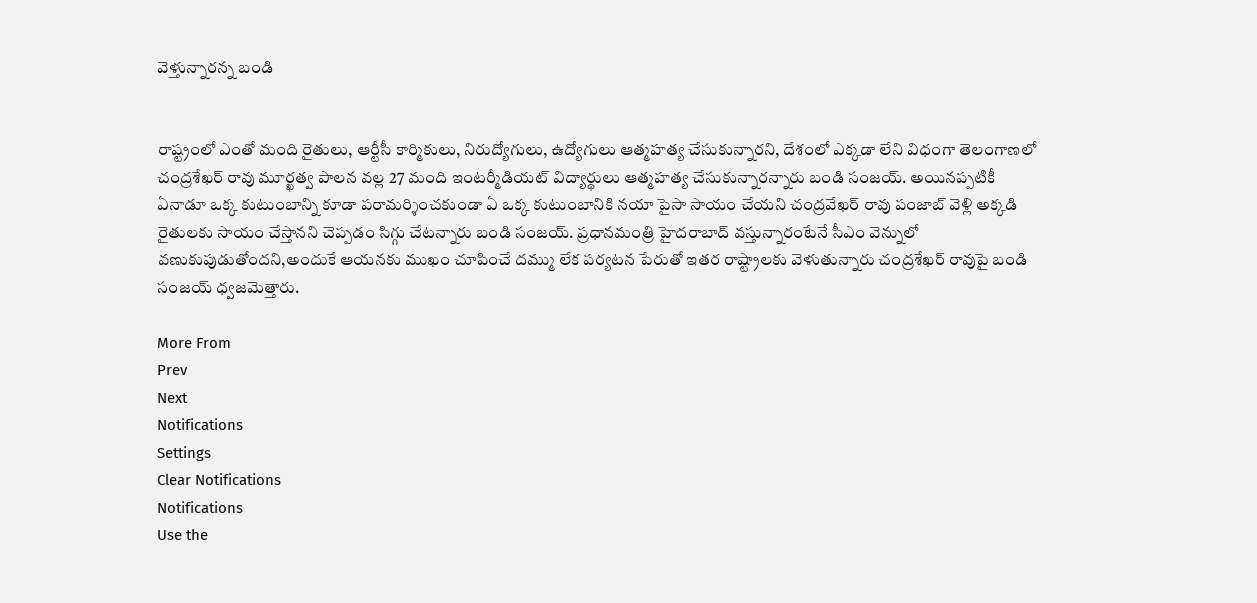వెళ్తున్నారన్న బండి


రాష్ట్రంలో ఎంతో మంది రైతులు, ఆర్టీసీ కార్మికులు, నిరుద్యోగులు, ఉద్యోగులు ఆత్మహత్య చేసుకున్నారని, దేశంలో ఎక్కడా లేని విధంగా తెలంగాణలో చంద్రశేఖర్ రావు మూర్ఖత్వ పాలన వల్ల 27 మంది ఇంటర్మీడియట్ విద్యార్థులు ఆత్మహత్య చేసుకున్నారన్నారు బండి సంజయ్. అయినప్పటికీ ఏనాడూ ఒక్క కుటుంబాన్ని కూడా పరామర్శించకుండా ఏ ఒక్క కుటుంబానికి నయా పైసా సాయం చేయని చంద్రవేఖర్ రావు పంజాబ్ వెళ్లి అక్కడి రైతులకు సాయం చేస్తానని చెప్పడం సిగ్గు చేటన్నారు బండి సంజయ్. ప్రధానమంత్రి హైదరాబాద్ వస్తున్నారంటేనే సీఎం వెన్నులో వణుకుపుడుతోందని,అందుకే ఆయనకు ముఖం చూపించే దమ్ము లేక పర్యటన పేరుతో ఇతర రాష్ట్రాలకు వెళుతున్నారు చంద్రశేఖర్ రావుపై బండి సంజయ్ ధ్వజమెత్తారు.

More From
Prev
Next
Notifications
Settings
Clear Notifications
Notifications
Use the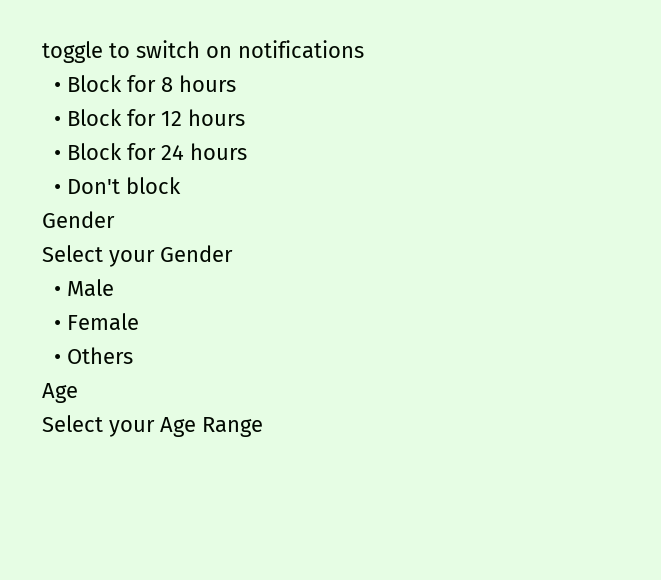toggle to switch on notifications
  • Block for 8 hours
  • Block for 12 hours
  • Block for 24 hours
  • Don't block
Gender
Select your Gender
  • Male
  • Female
  • Others
Age
Select your Age Range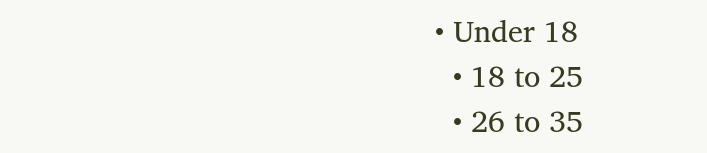• Under 18
  • 18 to 25
  • 26 to 35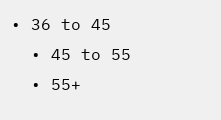• 36 to 45
  • 45 to 55
  • 55+